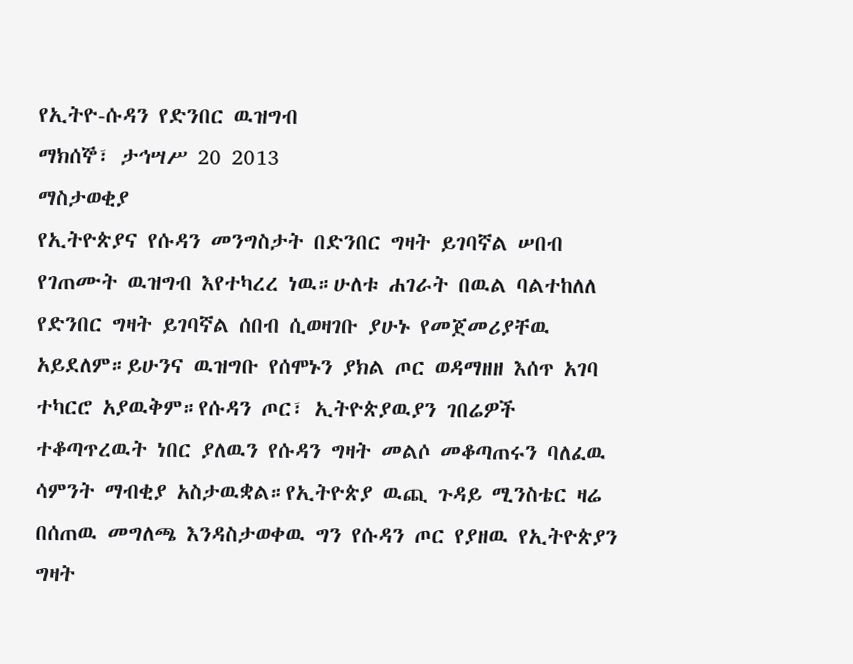የኢትዮ-ሱዳን የድንበር ዉዝግብ
ማክሰኞ፣ ታኅሣሥ 20 2013
ማስታወቂያ
የኢትዮጵያና የሱዳን መንግስታት በድንበር ግዛት ይገባኛል ሠበብ የገጠሙት ዉዝግብ እየተካረረ ነዉ።ሁለቱ ሐገራት በዉል ባልተከለለ የድንበር ግዛት ይገባኛል ሰበብ ሲወዛገቡ ያሁኑ የመጀመሪያቸዉ አይደለም።ይሁንና ዉዝግቡ የሰሞኑን ያክል ጦር ወዳማዘዘ እሰጥ አገባ ተካርሮ አያዉቅም።የሱዳን ጦር፣ ኢትዮጵያዉያን ገበሬዎች ተቆጣጥረዉት ነበር ያለዉን የሱዳን ግዛት መልሶ መቆጣጠሩን ባለፈዉ ሳምንት ማብቂያ አስታዉቋል።የኢትዮጵያ ዉጪ ጉዳይ ሚንስቴር ዛሬ በሰጠዉ መግለጫ እንዳስታወቀዉ ግን የሱዳን ጦር የያዘዉ የኢትዮጵያን ግዛት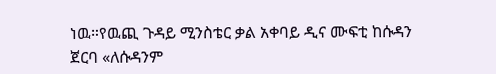ነዉ።የዉጪ ጉዳይ ሚንስቴር ቃል አቀባይ ዲና ሙፍቲ ከሱዳን ጀርባ «ለሱዳንም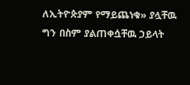ለኢትዮጵያም የማይጨነቁ» ያሏቸዉ ግን በስም ያልጠቀሷቸዉ ኃይላት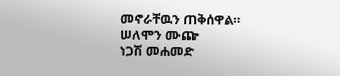መኖራቸዉን ጠቅሰዋል።
ሠለሞን ሙጬ
ነጋሽ መሐመድ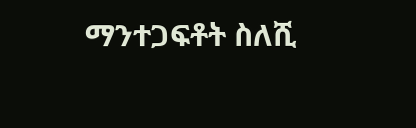ማንተጋፍቶት ስለሺ